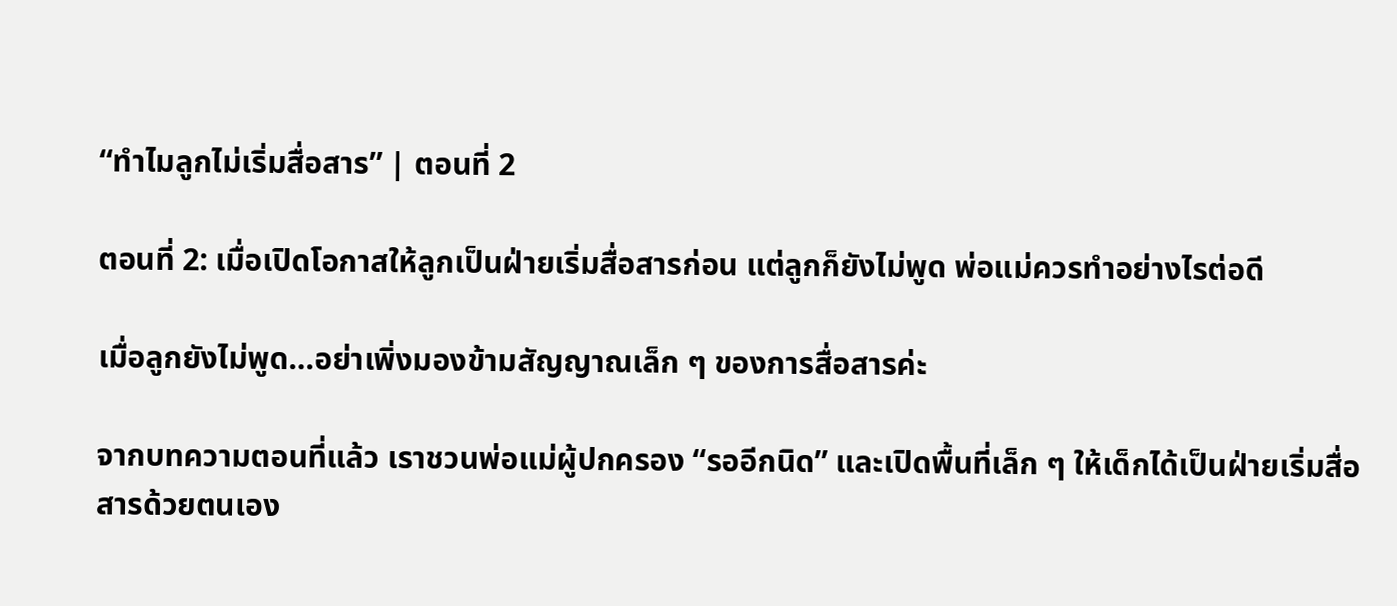“ทำไมลูกไม่เริ่มสื่อสาร” | ตอนที่ 2

ตอนที่ 2: เมื่อเปิดโอกาสให้ลูกเป็นฝ่ายเริ่มสื่อสารก่อน แต่ลูกก็ยังไม่พูด พ่อแม่ควรทำอย่างไรต่อดี

เมื่อลูกยังไม่พูด…อย่าเพิ่งมองข้ามสัญญาณเล็ก ๆ ของการสื่อสารค่ะ

จากบทความตอนที่แล้ว เราชวนพ่อแม่ผู้ปกครอง “รออีกนิด” และเปิดพื้นที่เล็ก ๆ ให้เด็กได้เป็นฝ่ายเริ่มสื่อสารด้วยตนเอง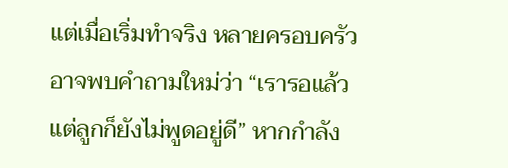แต่เมื่อเริ่มทำจริง หลายครอบครัวอาจพบคำถามใหม่ว่า “เรารอแล้ว แต่ลูกก็ยังไม่พูดอยู่ดี” หากกำลัง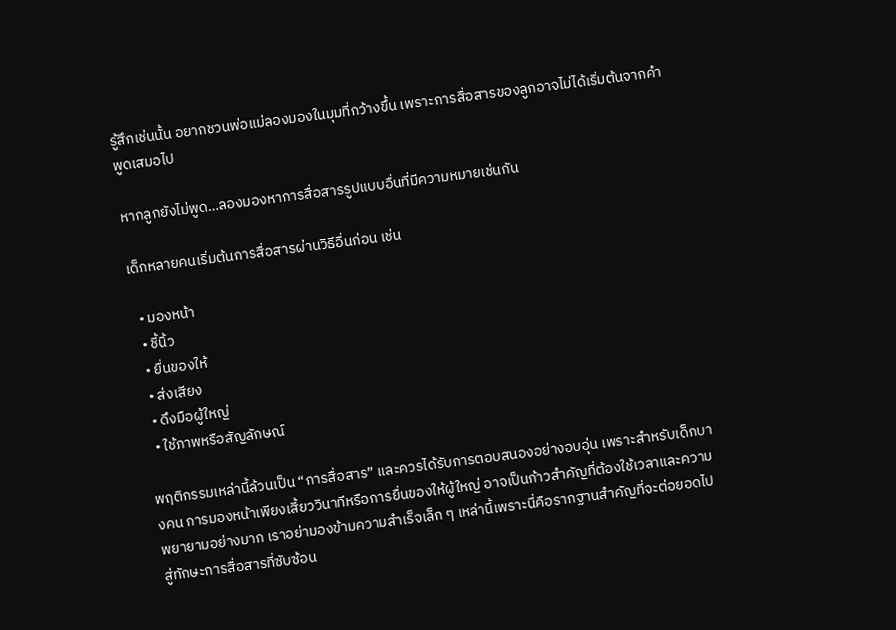รู้สึกเช่นนั้น อยากชวนพ่อแม่ลองมองในมุมที่กว้างขึ้น เพราะการสื่อสารของลูกอาจไม่ได้เริ่มต้นจากคำพูดเสมอไป

หากลูกยังไม่พูด…ลองมองหาการสื่อสารรูปแบบอื่นที่มีความหมายเช่นกัน

เด็กหลายคนเริ่มต้นการสื่อสารผ่านวิธีอื่นก่อน เช่น

  • มองหน้า
  • ชี้นิ้ว
  • ยื่นของให้
  • ส่งเสียง
  • ดึงมือผู้ใหญ่
  • ใช้ภาพหรือสัญลักษณ์

พฤติกรรมเหล่านี้ล้วนเป็น “การสื่อสาร” และควรได้รับการตอบสนองอย่างอบอุ่น เพราะสำหรับเด็กบางคน การมองหน้าเพียงเสี้ยววินาทีหรือการยื่นของให้ผู้ใหญ่ อาจเป็นก้าวสำคัญที่ต้องใช้เวลาและความพยายามอย่างมาก เราอย่ามองข้ามความสำเร็จเล็ก ๆ เหล่านี้เพราะนี่คือรากฐานสำคัญที่จะต่อยอดไปสู่ทักษะการสื่อสารที่ซับซ้อน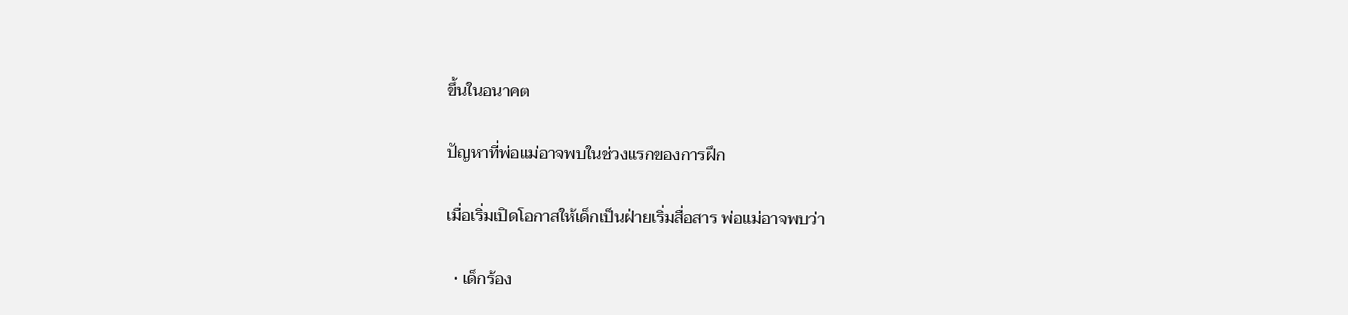ขึ้นในอนาคต

ปัญหาที่พ่อแม่อาจพบในช่วงแรกของการฝึก

เมื่อเริ่มเปิดโอกาสให้เด็กเป็นฝ่ายเริ่มสื่อสาร พ่อแม่อาจพบว่า

  • เด็กร้อง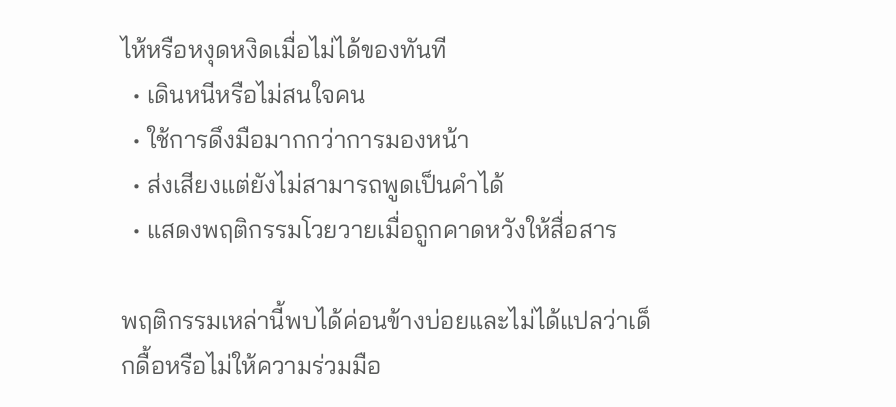ไห้หรือหงุดหงิดเมื่อไม่ได้ของทันที
  • เดินหนีหรือไม่สนใจคน
  • ใช้การดึงมือมากกว่าการมองหน้า
  • ส่งเสียงแต่ยังไม่สามารถพูดเป็นคำได้
  • แสดงพฤติกรรมโวยวายเมื่อถูกคาดหวังให้สื่อสาร

พฤติกรรมเหล่านี้พบได้ค่อนข้างบ่อยและไม่ได้แปลว่าเด็กดื้อหรือไม่ให้ความร่วมมือ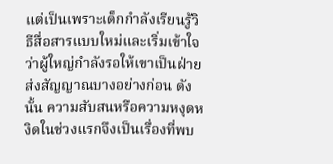แต่เป็นเพราะเด็กกำลังเรียนรู้วิธีสื่อสารแบบใหม่และเริ่มเข้าใจว่าผู้ใหญ่กำลังรอให้เขาเป็นฝ่ายส่งสัญญาณบางอย่างก่อน ดังนั้น ความสับสนหรือความหงุดหงิดในช่วงแรกจึงเป็นเรื่องที่พบ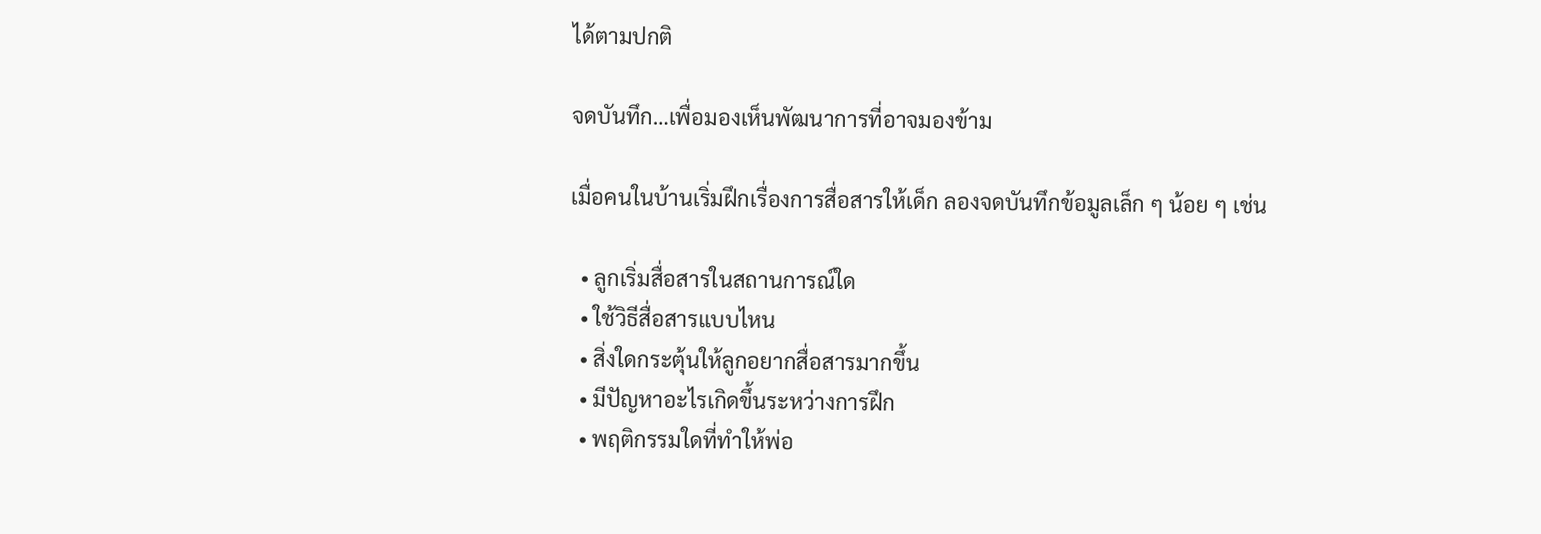ได้ตามปกติ

จดบันทึก…เพื่อมองเห็นพัฒนาการที่อาจมองข้าม

เมื่อคนในบ้านเริ่มฝึกเรื่องการสื่อสารให้เด็ก ลองจดบันทึกข้อมูลเล็ก ๆ น้อย ๆ เช่น

  • ลูกเริ่มสื่อสารในสถานการณ์ใด
  • ใช้วิธีสื่อสารแบบไหน
  • สิ่งใดกระตุ้นให้ลูกอยากสื่อสารมากขึ้น
  • มีปัญหาอะไรเกิดขึ้นระหว่างการฝึก
  • พฤติกรรมใดที่ทำให้พ่อ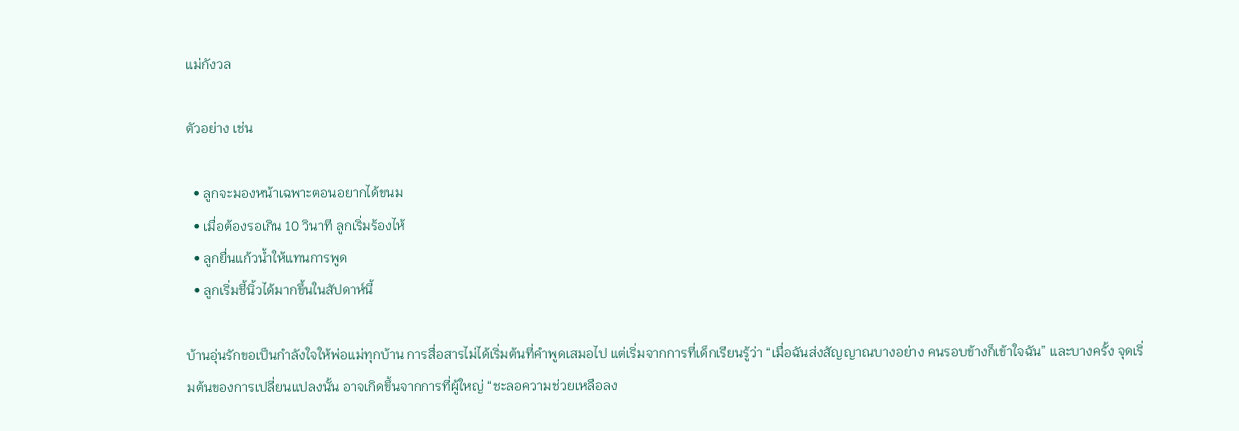แม่กังวล

ตัวอย่าง เช่น

  • ลูกจะมองหน้าเฉพาะตอนอยากได้ขนม
  • เมื่อต้องรอเกิน 10 วินาที ลูกเริ่มร้องไห้
  • ลูกยื่นแก้วน้ำให้แทนการพูด
  • ลูกเริ่มชี้นิ้วได้มากขึ้นในสัปดาห์นี้

บ้านอุ่นรักขอเป็นกำลังใจให้พ่อแม่ทุกบ้าน การสื่อสารไม่ได้เริ่มต้นที่คำพูดเสมอไป แต่เริ่มจากการที่เด็กเรียนรู้ว่า “เมื่อฉันส่งสัญญาณบางอย่าง คนรอบข้างก็เข้าใจฉัน” และบางครั้ง จุดเริ่มต้นของการเปลี่ยนแปลงนั้น อาจเกิดขึ้นจากการที่ผู้ใหญ่ “ชะลอความช่วยเหลือลง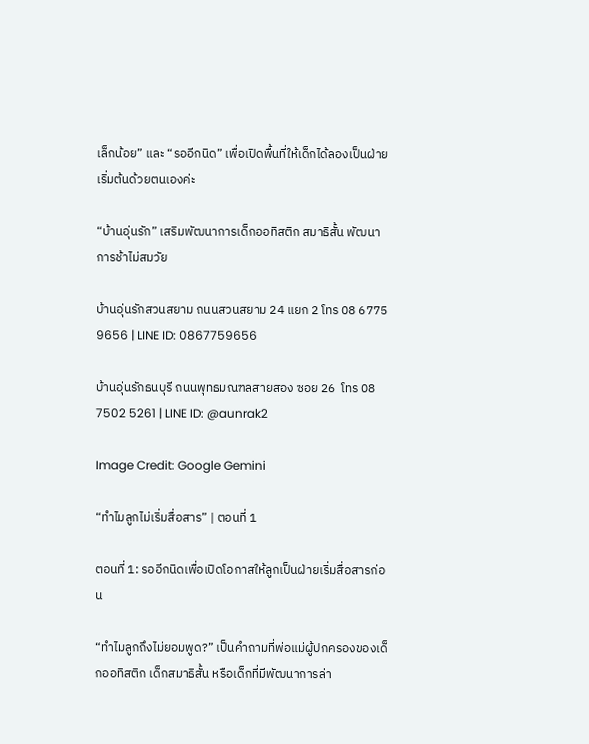เล็กน้อย” และ “รออีกนิด” เพื่อเปิดพื้นที่ให้เด็กได้ลองเป็นฝ่ายเริ่มต้นด้วยตนเองค่ะ

“บ้านอุ่นรัก” เสริมพัฒนาการเด็กออทิสติก สมาธิสั้น พัฒนาการช้าไม่สมวัย

บ้านอุ่นรักสวนสยาม ถนนสวนสยาม 24 แยก 2 โทร 08 6775 9656 | LINE ID: 0867759656

บ้านอุ่นรักธนบุรี ถนนพุทธมณฑลสายสอง ซอย 26  โทร 08 7502 5261 | LINE ID: @aunrak2

Image Credit: Google Gemini

“ทำไมลูกไม่เริ่มสื่อสาร” | ตอนที่ 1

ตอนที่ 1: รออีกนิดเพื่อเปิดโอกาสให้ลูกเป็นฝ่ายเริ่มสื่อสารก่อน

“ทำไมลูกถึงไม่ยอมพูด?” เป็นคำถามที่พ่อแม่ผู้ปกครองของเด็กออทิสติก เด็กสมาธิสั้น หรือเด็กที่มีพัฒนาการล่า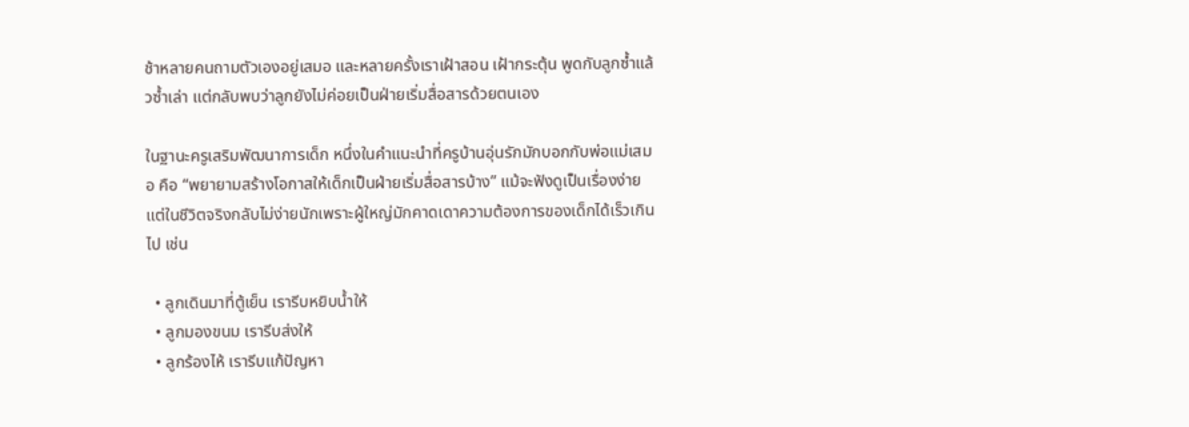ช้าหลายคนถามตัวเองอยู่เสมอ และหลายครั้งเราเฝ้าสอน เฝ้ากระตุ้น พูดกับลูกซ้ำแล้วซ้ำเล่า แต่กลับพบว่าลูกยังไม่ค่อยเป็นฝ่ายเริ่มสื่อสารด้วยตนเอง

ในฐานะครูเสริมพัฒนาการเด็ก หนึ่งในคำแนะนำที่ครูบ้านอุ่นรักมักบอกกับพ่อแม่เสมอ คือ “พยายามสร้างโอกาสให้เด็กเป็นฝ่ายเริ่มสื่อสารบ้าง” แม้จะฟังดูเป็นเรื่องง่าย แต่ในชีวิตจริงกลับไม่ง่ายนักเพราะผู้ใหญ่มักคาดเดาความต้องการของเด็กได้เร็วเกินไป เช่น

  • ลูกเดินมาที่ตู้เย็น เรารีบหยิบน้ำให้
  • ลูกมองขนม เรารีบส่งให้
  • ลูกร้องไห้ เรารีบแก้ปัญหา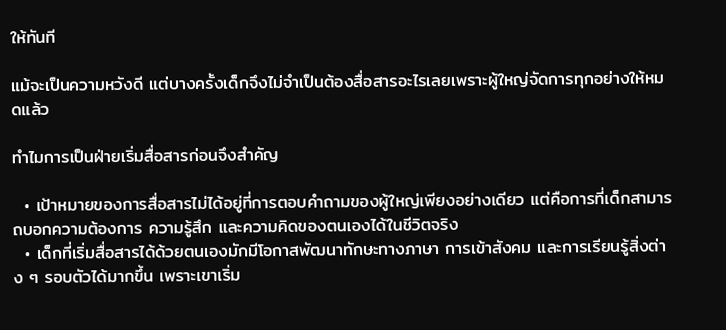ให้ทันที

แม้จะเป็นความหวังดี แต่บางครั้งเด็กจึงไม่จำเป็นต้องสื่อสารอะไรเลยเพราะผู้ใหญ่จัดการทุกอย่างให้หมดแล้ว

ทำไมการเป็นฝ่ายเริ่มสื่อสารก่อนจึงสำคัญ

  • เป้าหมายของการสื่อสารไม่ได้อยู่ที่การตอบคำถามของผู้ใหญ่เพียงอย่างเดียว แต่คือการที่เด็กสามารถบอกความต้องการ ความรู้สึก และความคิดของตนเองได้ในชีวิตจริง
  • เด็กที่เริ่มสื่อสารได้ด้วยตนเองมักมีโอกาสพัฒนาทักษะทางภาษา การเข้าสังคม และการเรียนรู้สิ่งต่าง ๆ รอบตัวได้มากขึ้น เพราะเขาเริ่ม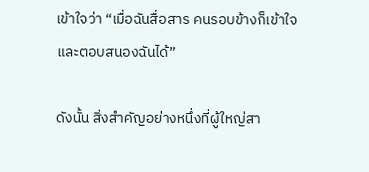เข้าใจว่า “เมื่อฉันสื่อสาร คนรอบข้างก็เข้าใจและตอบสนองฉันได้”

ดังนั้น สิ่งสำคัญอย่างหนึ่งที่ผู้ใหญ่สา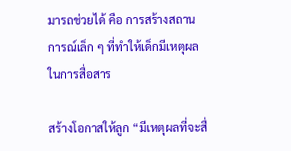มารถช่วยได้ คือ การสร้างสถานการณ์เล็ก ๆ ที่ทำให้เด็กมีเหตุผลในการสื่อสาร

สร้างโอกาสให้ลูก “มีเหตุผลที่จะสื่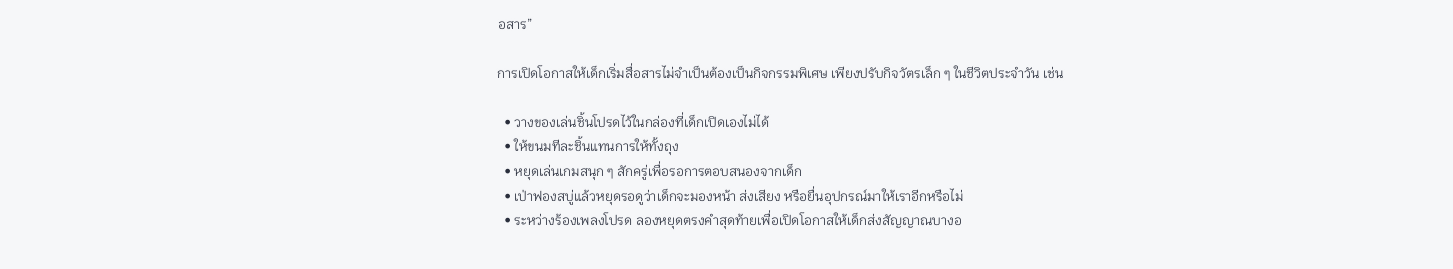อสาร”

การเปิดโอกาสให้เด็กเริ่มสื่อสารไม่จำเป็นต้องเป็นกิจกรรมพิเศษ เพียงปรับกิจวัตรเล็ก ๆ ในชีวิตประจำวัน เช่น

  • วางของเล่นชิ้นโปรดไว้ในกล่องที่เด็กเปิดเองไม่ได้
  • ให้ขนมทีละชิ้นแทนการให้ทั้งถุง
  • หยุดเล่นเกมสนุก ๆ สักครู่เพื่อรอการตอบสนองจากเด็ก
  • เป่าฟองสบู่แล้วหยุดรอดูว่าเด็กจะมองหน้า ส่งเสียง หรือยื่นอุปกรณ์มาให้เราอีกหรือไม่
  • ระหว่างร้องเพลงโปรด ลองหยุดตรงคำสุดท้ายเพื่อเปิดโอกาสให้เด็กส่งสัญญาณบางอ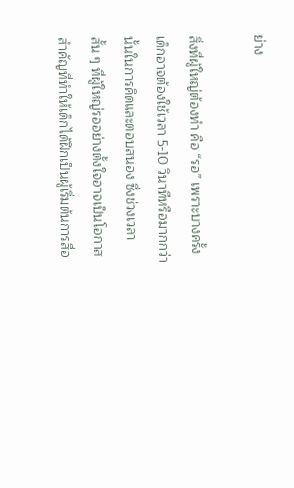ย่าง

สิ่งที่ผู้ใหญ่ต้องทำ คือ “รอ” เพราะบางครั้งเด็กอาจต้องใช้เวลา 5-10 วินาทีหรือมากกว่านั้นในการคิดและตอบสนอง ซึ่งช่วงเวลาสั้น ๆ ที่ผู้ใหญ่รออย่างตั้งใจอาจเป็นโอกาสสำคัญที่ทำให้เด็กได้ฝึกเป็นผู้เริ่มต้นการสื่อ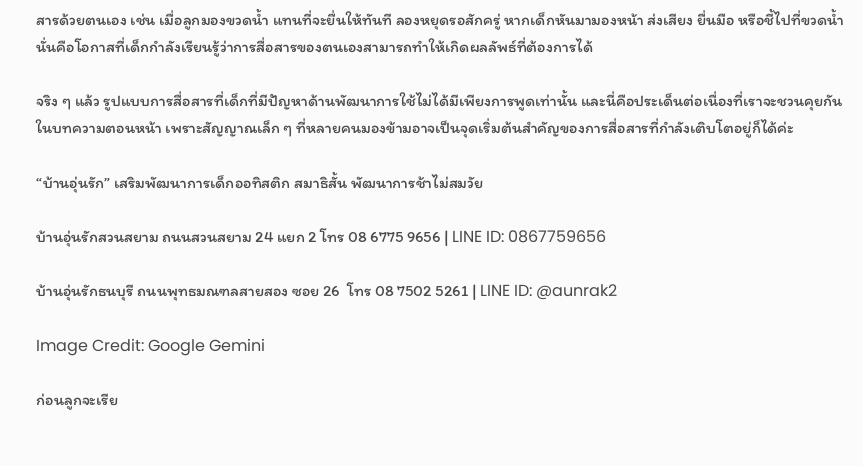สารด้วยตนเอง เช่น เมื่อลูกมองขวดน้ำ แทนที่จะยื่นให้ทันที ลองหยุดรอสักครู่ หากเด็กหันมามองหน้า ส่งเสียง ยื่นมือ หรือชี้ไปที่ขวดน้ำ นั่นคือโอกาสที่เด็กกำลังเรียนรู้ว่าการสื่อสารของตนเองสามารถทำให้เกิดผลลัพธ์ที่ต้องการได้

จริง ๆ แล้ว รูปแบบการสื่อสารที่เด็กที่มีปัญหาด้านพัฒนาการใช้ไม่ได้มีเพียงการพูดเท่านั้น และนี่คือประเด็นต่อเนื่องที่เราจะชวนคุยกันในบทความตอนหน้า เพราะสัญญาณเล็ก ๆ ที่หลายคนมองข้ามอาจเป็นจุดเริ่มต้นสำคัญของการสื่อสารที่กำลังเติบโตอยู่ก็ได้ค่ะ

“บ้านอุ่นรัก” เสริมพัฒนาการเด็กออทิสติก สมาธิสั้น พัฒนาการช้าไม่สมวัย

บ้านอุ่นรักสวนสยาม ถนนสวนสยาม 24 แยก 2 โทร 08 6775 9656 | LINE ID: 0867759656

บ้านอุ่นรักธนบุรี ถนนพุทธมณฑลสายสอง ซอย 26  โทร 08 7502 5261 | LINE ID: @aunrak2

Image Credit: Google Gemini

ก่อนลูกจะเรีย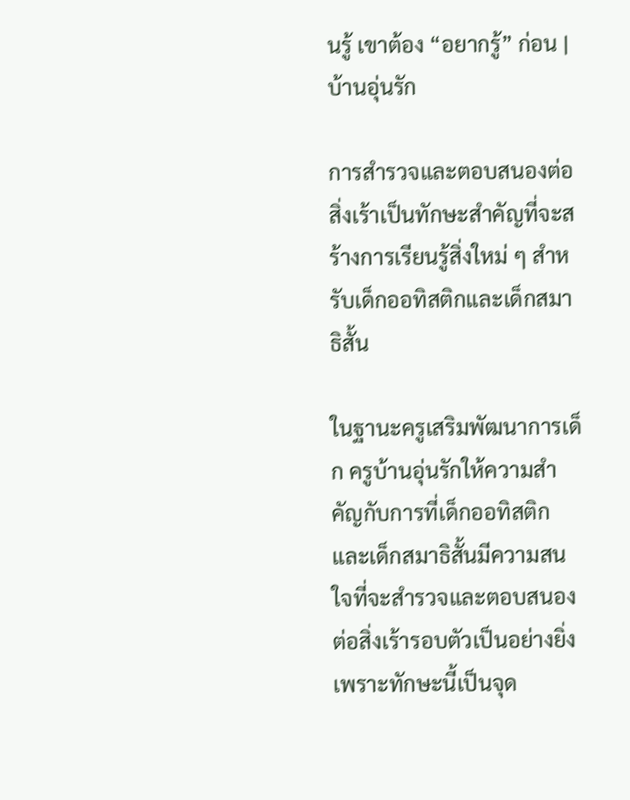นรู้ เขาต้อง “อยากรู้” ก่อน | บ้านอุ่นรัก

การสำรวจและตอบสนองต่อสิ่งเร้าเป็นทักษะสำคัญที่จะสร้างการเรียนรู้สิ่งใหม่ ๆ สำหรับเด็กออทิสติกและเด็กสมาธิสั้น

ในฐานะครูเสริมพัฒนาการเด็ก ครูบ้านอุ่นรักให้ความสำคัญกับการที่เด็กออทิสติกและเด็กสมาธิสั้นมีความสนใจที่จะสำรวจและตอบสนองต่อสิ่งเร้ารอบตัวเป็นอย่างยิ่งเพราะทักษะนี้เป็นจุด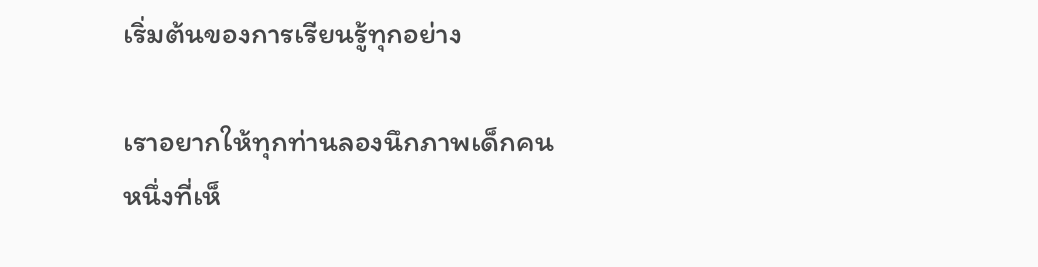เริ่มต้นของการเรียนรู้ทุกอย่าง

เราอยากให้ทุกท่านลองนึกภาพเด็กคนหนึ่งที่เห็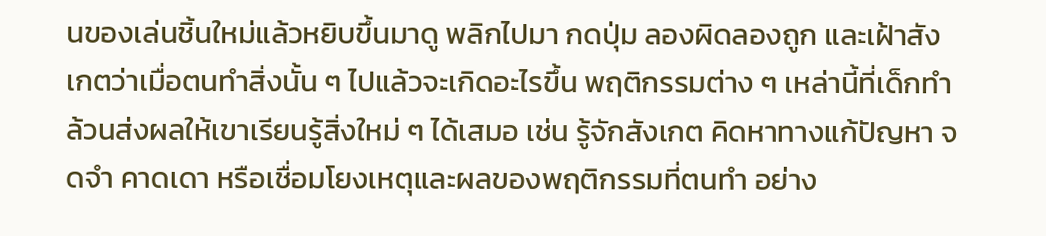นของเล่นชิ้นใหม่แล้วหยิบขึ้นมาดู พลิกไปมา กดปุ่ม ลองผิดลองถูก และเฝ้าสังเกตว่าเมื่อตนทำสิ่งนั้น ๆ ไปแล้วจะเกิดอะไรขึ้น พฤติกรรมต่าง ๆ เหล่านี้ที่เด็กทำล้วนส่งผลให้เขาเรียนรู้สิ่งใหม่ ๆ ได้เสมอ เช่น รู้จักสังเกต คิดหาทางแก้ปัญหา จดจำ คาดเดา หรือเชื่อมโยงเหตุและผลของพฤติกรรมที่ตนทำ อย่าง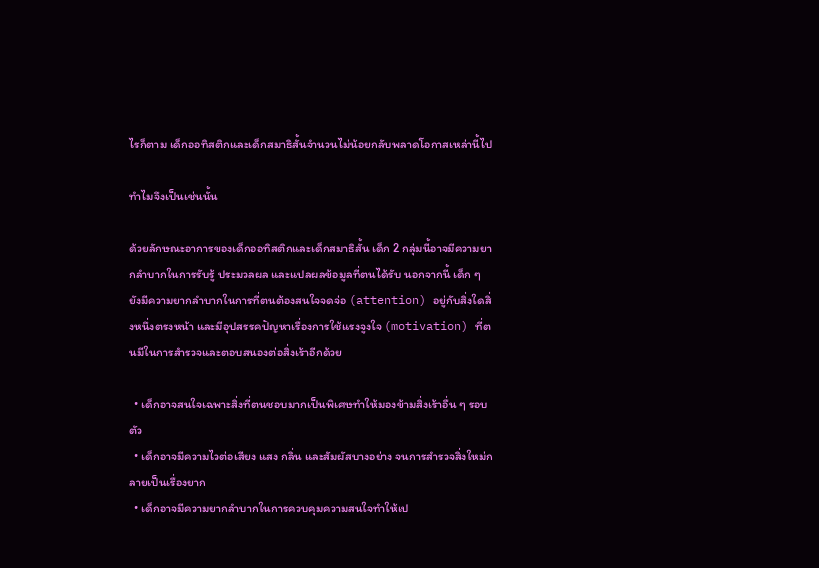ไรก็ตาม เด็กออทิสติกและเด็กสมาธิสั้นจำนวนไม่น้อยกลับพลาดโอกาสเหล่านี้ไป

ทำไมจึงเป็นเช่นนั้น

ด้วยลักษณะอาการของเด็กออทิสติกและเด็กสมาธิสั้น เด็ก 2 กลุ่มนี้อาจมีความยากลำบากในการรับรู้ ประมวลผล และแปลผลข้อมูลที่ตนได้รับ นอกจากนี้ เด็ก ๆ ยังมีความยากลำบากในการที่ตนต้องสนใจจดจ่อ (attention) อยู่กับสิ่งใดสิ่งหนึ่งตรงหน้า และมีอุปสรรคปัญหาเรื่องการใช้แรงจูงใจ (motivation) ที่ตนมีในการสำรวจและตอบสนองต่อสิ่งเร้าอีกด้วย

  • เด็กอาจสนใจเฉพาะสิ่งที่ตนชอบมากเป็นพิเศษทำให้มองข้ามสิ่งเร้าอื่น ๆ รอบตัว
  • เด็กอาจมีความไวต่อเสียง แสง กลิ่น และสัมผัสบางอย่าง จนการสำรวจสิ่งใหม่กลายเป็นเรื่องยาก
  • เด็กอาจมีความยากลำบากในการควบคุมความสนใจทำให้เป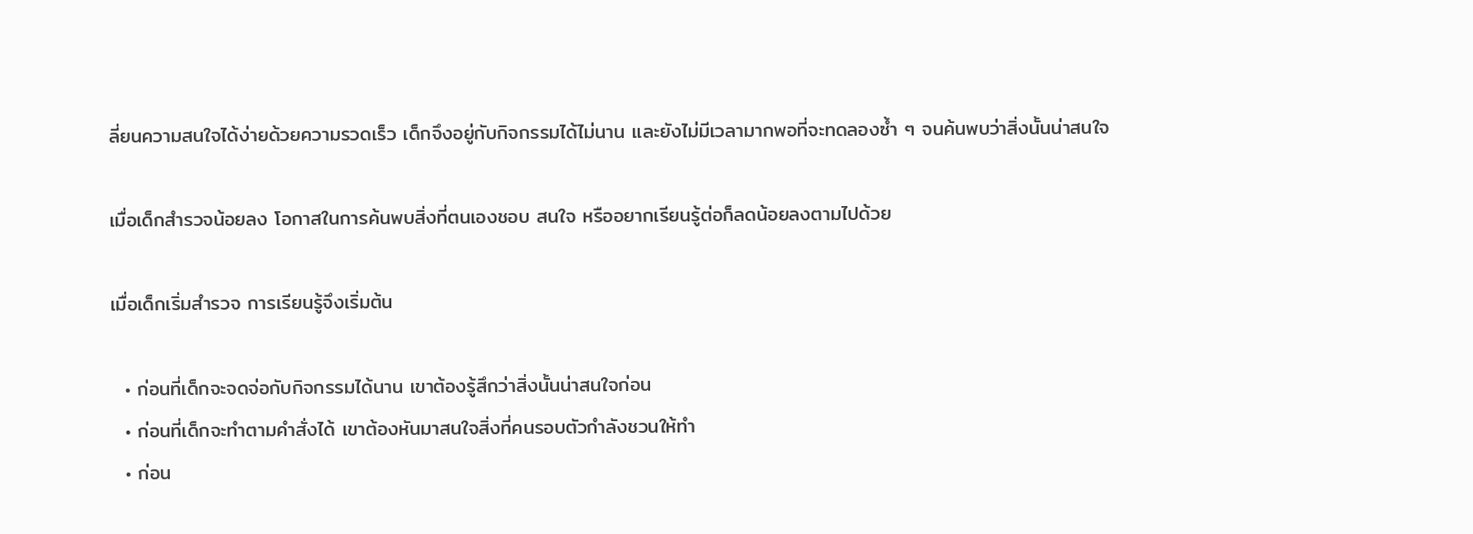ลี่ยนความสนใจได้ง่ายด้วยความรวดเร็ว เด็กจึงอยู่กับกิจกรรมได้ไม่นาน และยังไม่มีเวลามากพอที่จะทดลองซ้ำ ๆ จนค้นพบว่าสิ่งนั้นน่าสนใจ

เมื่อเด็กสำรวจน้อยลง โอกาสในการค้นพบสิ่งที่ตนเองชอบ สนใจ หรืออยากเรียนรู้ต่อก็ลดน้อยลงตามไปด้วย

เมื่อเด็กเริ่มสำรวจ การเรียนรู้จึงเริ่มต้น

  • ก่อนที่เด็กจะจดจ่อกับกิจกรรมได้นาน เขาต้องรู้สึกว่าสิ่งนั้นน่าสนใจก่อน
  • ก่อนที่เด็กจะทำตามคำสั่งได้ เขาต้องหันมาสนใจสิ่งที่คนรอบตัวกำลังชวนให้ทำ
  • ก่อน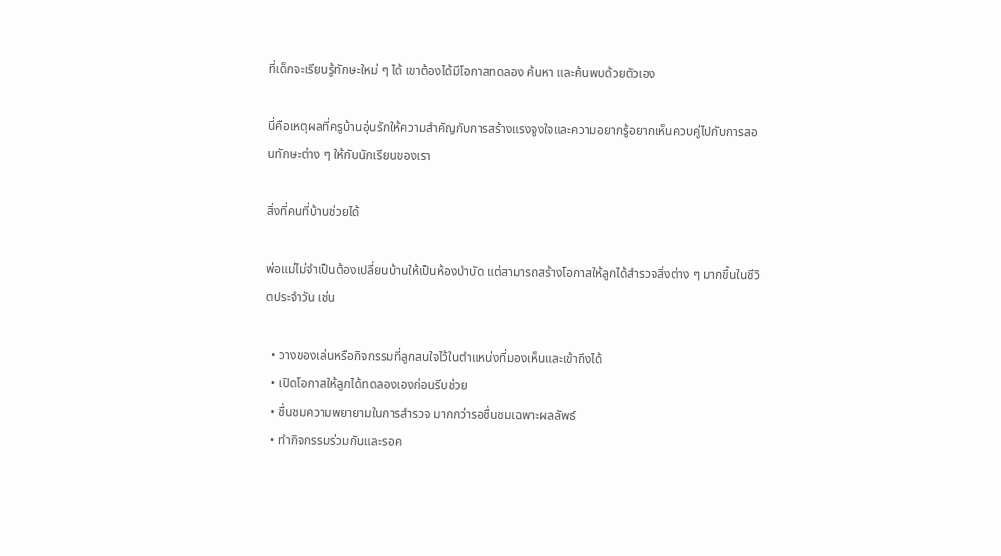ที่เด็กจะเรียนรู้ทักษะใหม่ ๆ ได้ เขาต้องได้มีโอกาสทดลอง ค้นหา และค้นพบด้วยตัวเอง

นี่คือเหตุผลที่ครูบ้านอุ่นรักให้ความสำคัญกับการสร้างแรงจูงใจและความอยากรู้อยากเห็นควบคู่ไปกับการสอนทักษะต่าง ๆ ให้กับนักเรียนของเรา

สิ่งที่คนที่บ้านช่วยได้

พ่อแม่ไม่จำเป็นต้องเปลี่ยนบ้านให้เป็นห้องบำบัด แต่สามารถสร้างโอกาสให้ลูกได้สำรวจสิ่งต่าง ๆ มากขึ้นในชีวิตประจำวัน เช่น

  • วางของเล่นหรือกิจกรรมที่ลูกสนใจไว้ในตำแหน่งที่มองเห็นและเข้าถึงได้
  • เปิดโอกาสให้ลูกได้ทดลองเองก่อนรีบช่วย
  • ชื่นชมความพยายามในการสำรวจ มากกว่ารอชื่นชมเฉพาะผลลัพธ์
  • ทำกิจกรรมร่วมกันและรอค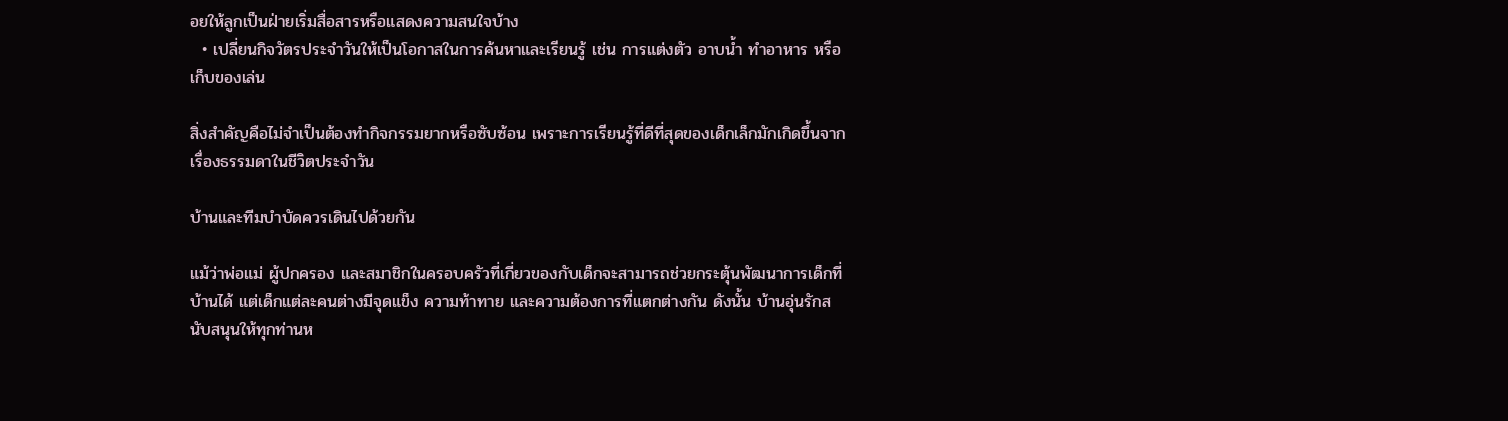อยให้ลูกเป็นฝ่ายเริ่มสื่อสารหรือแสดงความสนใจบ้าง
  • เปลี่ยนกิจวัตรประจำวันให้เป็นโอกาสในการค้นหาและเรียนรู้ เช่น การแต่งตัว อาบน้ำ ทำอาหาร หรือเก็บของเล่น

สิ่งสำคัญคือไม่จำเป็นต้องทำกิจกรรมยากหรือซับซ้อน เพราะการเรียนรู้ที่ดีที่สุดของเด็กเล็กมักเกิดขึ้นจากเรื่องธรรมดาในชีวิตประจำวัน

บ้านและทีมบำบัดควรเดินไปด้วยกัน

แม้ว่าพ่อแม่ ผู้ปกครอง และสมาชิกในครอบครัวที่เกี่ยวของกับเด็กจะสามารถช่วยกระตุ้นพัฒนาการเด็กที่บ้านได้ แต่เด็กแต่ละคนต่างมีจุดแข็ง ความท้าทาย และความต้องการที่แตกต่างกัน ดังนั้น บ้านอุ่นรักสนับสนุนให้ทุกท่านห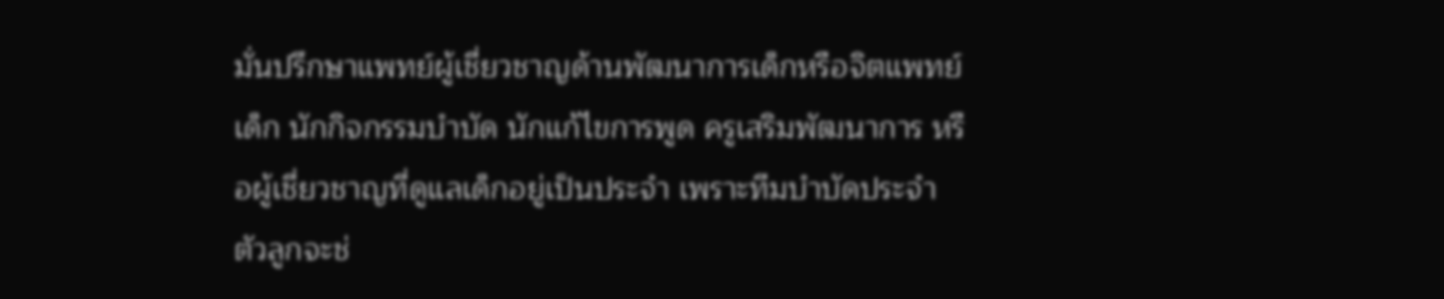มั่นปรึกษาแพทย์ผู้เชี่ยวชาญด้านพัฒนาการเด็กหรือจิตแพทย์เด็ก นักกิจกรรมบำบัด นักแก้ไขการพูด ครูเสริมพัฒนาการ หรือผู้เชี่ยวชาญที่ดูแลเด็กอยู่เป็นประจำ เพราะทีมบำบัดประจำตัวลูกจะช่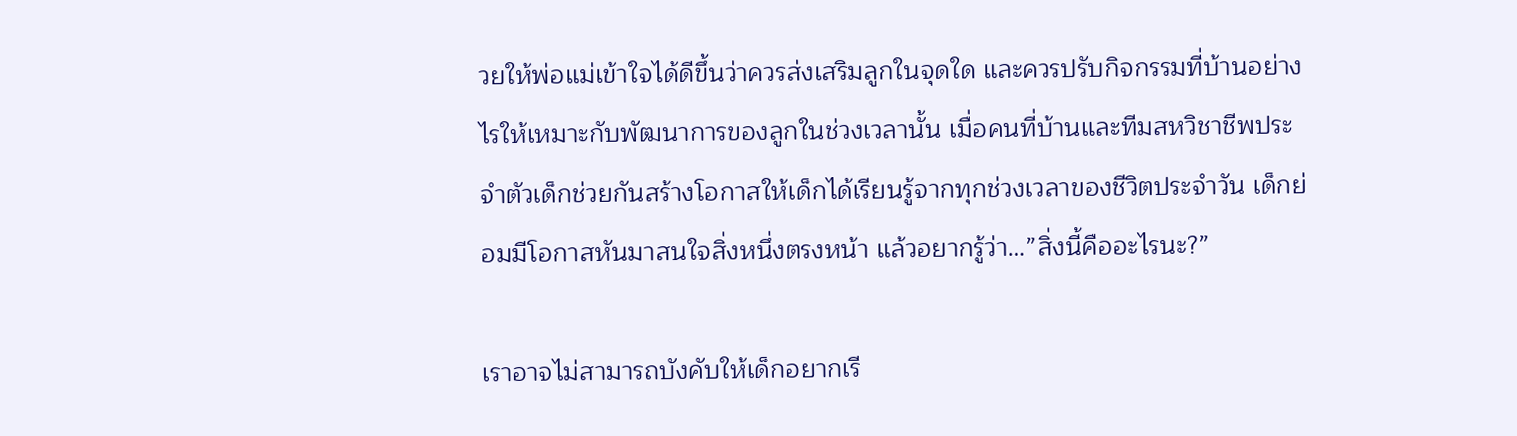วยให้พ่อแม่เข้าใจได้ดีขึ้นว่าควรส่งเสริมลูกในจุดใด และควรปรับกิจกรรมที่บ้านอย่างไรให้เหมาะกับพัฒนาการของลูกในช่วงเวลานั้น เมื่อคนที่บ้านและทีมสหวิชาชีพประจำตัวเด็กช่วยกันสร้างโอกาสให้เด็กได้เรียนรู้จากทุกช่วงเวลาของชีวิตประจำวัน เด็กย่อมมีโอกาสหันมาสนใจสิ่งหนึ่งตรงหน้า แล้วอยากรู้ว่า…”สิ่งนี้คืออะไรนะ?”

เราอาจไม่สามารถบังคับให้เด็กอยากเรี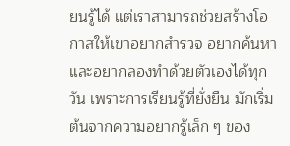ยนรู้ได้ แต่เราสามารถช่วยสร้างโอกาสให้เขาอยากสำรวจ อยากค้นหา และอยากลองทำด้วยตัวเองได้ทุกวัน เพราะการเรียนรู้ที่ยั่งยืน มักเริ่มต้นจากความอยากรู้เล็ก ๆ ของ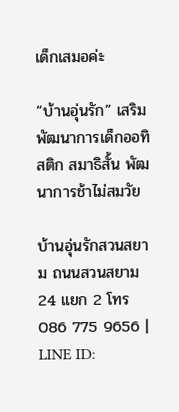เด็กเสมอค่ะ

“บ้านอุ่นรัก” เสริมพัฒนาการเด็กออทิสติก สมาธิสั้น พัฒนาการช้าไม่สมวัย

บ้านอุ่นรักสวนสยาม ถนนสวนสยาม 24 แยก 2 โทร 086 775 9656 | LINE ID: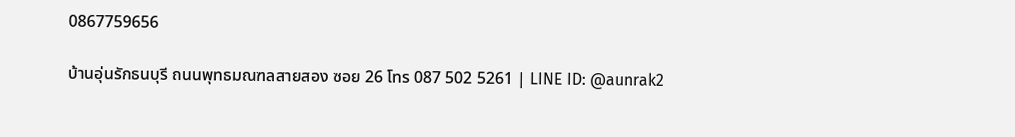0867759656

บ้านอุ่นรักธนบุรี ถนนพุทธมณฑลสายสอง ซอย 26 โทร 087 502 5261 | LINE ID: @aunrak2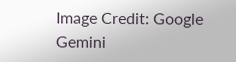Image Credit: Google Gemini